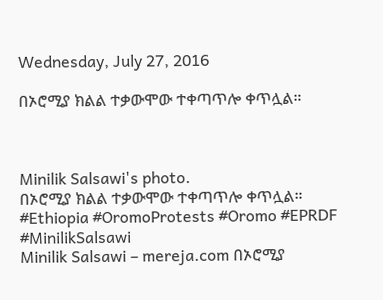Wednesday, July 27, 2016

በኦሮሚያ ክልል ተቃውሞው ተቀጣጥሎ ቀጥሏል።



Minilik Salsawi's photo.
በኦሮሚያ ክልል ተቃውሞው ተቀጣጥሎ ቀጥሏል።
#Ethiopia #OromoProtests #Oromo #EPRDF #MinilikSalsawi
Minilik Salsawi – mereja.com በኦሮሚያ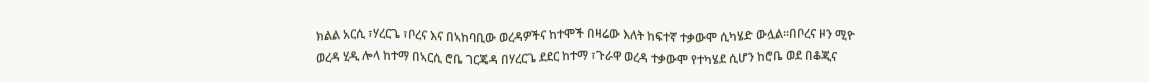ክልል አርሲ ፣ሃረርጌ ፣ቦረና እና በኣከባቢው ወረዳዎችና ከተሞች በዛሬው እለት ከፍተኛ ተቃውሞ ሲካሄድ ውሏል።በቦረና ዞን ሚዮ ወረዳ ሂዲ ሎላ ከተማ በኣርሲ ሮቤ ገርጄዳ በሃረርጌ ደደር ከተማ ፣ጉራዋ ወረዳ ተቃውሞ የተካሄደ ሲሆን ከሮቤ ወደ በቆጂና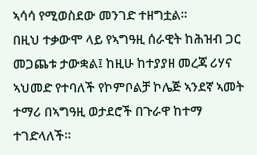ኣሳሳ የሚወስደው መንገድ ተዘግቷል።
በዚህ ተቃውሞ ላይ የኣግዓዚ ሰራዊት ከሕዝብ ጋር መጋጨቱ ታውቋል፤ ከዚሁ ከተያያዘ መረጃ ሪሃና ኣህመድ የተባለች የኮምቦልቻ ኮሌጅ ኣንደኛ ኣመት ተማሪ በኣግዓዚ ወታደሮች በጉራዋ ከተማ ተገድላለች።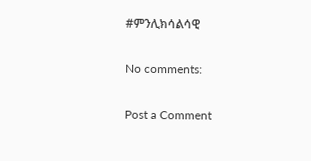#ምንሊክሳልሳዊ

No comments:

Post a Comment